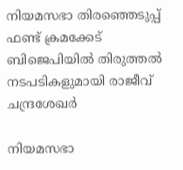നിയമസഭാ തിരഞ്ഞെടുപ്പ് ഫണ്ട് ക്രമക്കേട് ബിജെപിയിൽ തിരുത്തൽ നടപടികളുമായി രാജീവ് ചന്ദ്രശേഖർ

നിയമസഭാ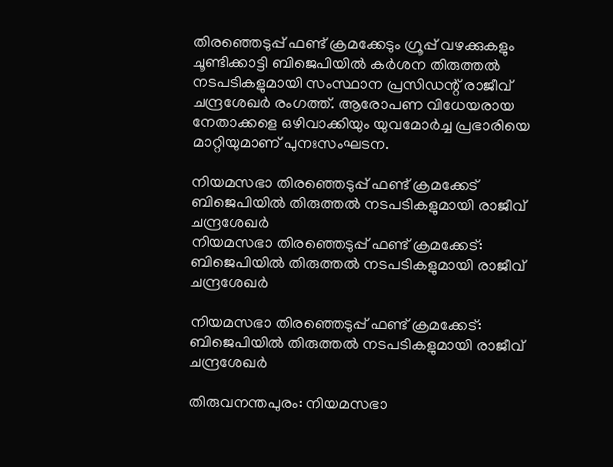തിരഞ്ഞെടുപ്പ് ഫണ്ട് ക്രമക്കേടും ഗ്രൂപ്പ് വഴക്കുകളും ചൂണ്ടിക്കാട്ടി ബിജെപിയിൽ കർശന തിരുത്തൽ നടപടികളുമായി സംസ്ഥാന പ്രസിഡന്റ് രാജീവ് ചന്ദ്രശേഖർ രംഗത്ത്. ആരോപണ വിധേയരായ നേതാക്കളെ ഒഴിവാക്കിയും യുവമോർച്ച പ്രഭാരിയെ മാറ്റിയുമാണ് പുനഃസംഘടന.

നിയമസഭാ തിരഞ്ഞെടുപ്പ് ഫണ്ട് ക്രമക്കേട് ബിജെപിയിൽ തിരുത്തൽ നടപടികളുമായി രാജീവ് ചന്ദ്രശേഖർ
നിയമസഭാ തിരഞ്ഞെടുപ്പ് ഫണ്ട് ക്രമക്കേട്: ബിജെപിയിൽ തിരുത്തൽ നടപടികളുമായി രാജീവ് ചന്ദ്രശേഖർ

നിയമസഭാ തിരഞ്ഞെടുപ്പ് ഫണ്ട് ക്രമക്കേട്: ബിജെപിയിൽ തിരുത്തൽ നടപടികളുമായി രാജീവ് ചന്ദ്രശേഖർ

തിരുവനന്തപുരം: നിയമസഭാ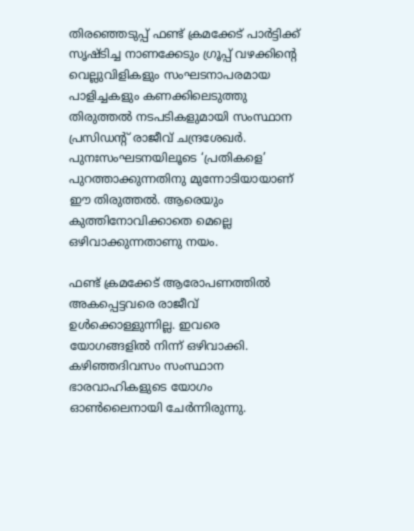തിരഞ്ഞെടുപ്പ് ഫണ്ട് ക്രമക്കേട് പാർട്ടിക്ക് സൃഷ്ടിച്ച നാണക്കേടും ഗ്രൂപ്പ് വഴക്കിന്റെ വെല്ലുവിളികളും സംഘടനാപരമായ പാളിച്ചകളും കണക്കിലെടുത്തു തിരുത്തൽ നടപടികളുമായി സംസ്ഥാന പ്രസിഡന്റ് രാജീവ് ചന്ദ്രശേഖർ. പുനഃസംഘടനയിലൂടെ ‘പ്രതികളെ’ പുറത്താക്കുന്നതിനു മുന്നോടിയായാണ് ഈ തിരുത്തൽ. ആരെയും കുത്തിനോവിക്കാതെ മെല്ലെ ഒഴിവാക്കുന്നതാണു നയം.

ഫണ്ട് ക്രമക്കേട് ആരോപണത്തിൽ അകപ്പെട്ടവരെ രാജീവ് ഉൾക്കൊള്ളുന്നില്ല. ഇവരെ യോഗങ്ങളിൽ നിന്ന് ഒഴിവാക്കി. കഴിഞ്ഞദിവസം സംസ്ഥാന ഭാരവാഹികളുടെ യോഗം ഓൺലൈനായി ചേർന്നിരുന്നു.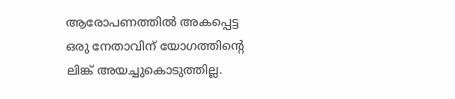ആരോപണത്തിൽ അകപ്പെട്ട ഒരു നേതാവിന് യോഗത്തിന്റെ ലിങ്ക് അയച്ചുകൊടുത്തില്ല.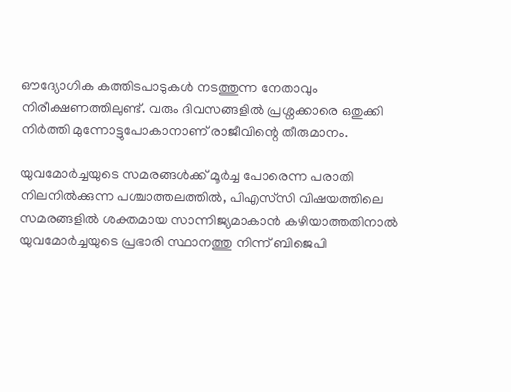ഔദ്യോഗിക കത്തിടപാടുകൾ നടത്തുന്ന നേതാവും നിരീക്ഷണത്തിലുണ്ട്. വരും ദിവസങ്ങളിൽ പ്രശ്നക്കാരെ ഒതുക്കി നിർത്തി മുന്നോട്ടുപോകാനാണ് രാജീവിന്റെ തീരുമാനം.

യുവമോർച്ചയുടെ സമരങ്ങൾക്ക് മൂർച്ച പോരെന്ന പരാതി നിലനിൽക്കുന്ന പശ്ചാത്തലത്തിൽ, പിഎസ്‌സി വിഷയത്തിലെ സമരങ്ങളിൽ ശക്തമായ സാന്നിജ്യമാകാൻ കഴിയാത്തതിനാൽ യുവമോർച്ചയുടെ പ്രഭാരി സ്ഥാനത്തു നിന്ന് ബിജെപി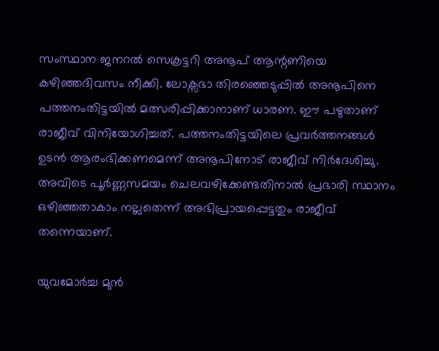സംസ്ഥാന ജനറൽ സെക്രട്ടറി അനൂപ് ആന്റണിയെ കഴിഞ്ഞദിവസം നീക്കി. ലോക്സഭാ തിരഞ്ഞെടുപ്പിൽ അനൂപിനെ പത്തനംതിട്ടയിൽ മത്സരിപ്പിക്കാനാണ് ധാരണ. ഈ പഴുതാണ് രാജീവ് വിനിയോഗിച്ചത്. പത്തനംതിട്ടയിലെ പ്രവർത്തനങ്ങൾ ഉടൻ ആരംഭിക്കണമെന്ന് അനൂപിനോട് രാജീവ് നിർദേശിച്ചു. അവിടെ പൂർണ്ണസമയം ചെലവഴിക്കേണ്ടതിനാൽ പ്രഭാരി സ്ഥാനം ഒഴിഞ്ഞതാകാം നല്ലതെന്ന് അഭിപ്രായപ്പെട്ടതും രാജീവ് തന്നെയാണ്.

യുവമോർച്ച മുൻ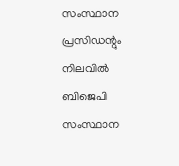സംസ്ഥാന പ്രസിഡന്റും നിലവിൽ ബിജെപി സംസ്ഥാന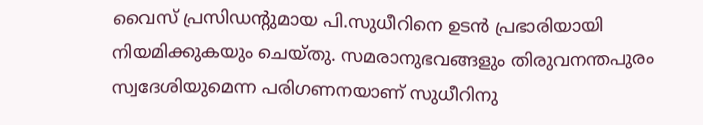വൈസ് പ്രസിഡന്റുമായ പി.സുധീറിനെ ഉടൻ പ്രഭാരിയായി നിയമിക്കുകയും ചെയ്തു. സമരാനുഭവങ്ങളും തിരുവനന്തപുരം സ്വദേശിയുമെന്ന പരിഗണനയാണ് സുധീറിനു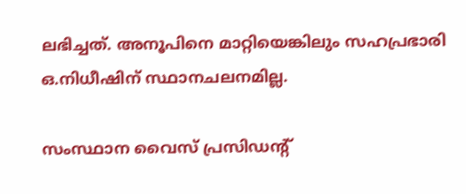ലഭിച്ചത്. അനൂപിനെ മാറ്റിയെങ്കിലും സഹപ്രഭാരി ഒ.നിധീഷിന് സ്ഥാനചലനമില്ല.

സംസ്ഥാന വൈസ് പ്രസിഡന്റ്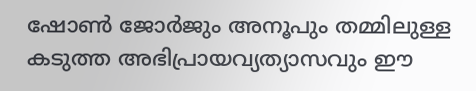ഷോൺ ജോർജും അനൂപും തമ്മിലുള്ള കടുത്ത അഭിപ്രായവ്യത്യാസവും ഈ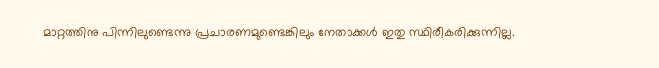മാറ്റത്തിനു പിന്നിലുണ്ടെന്നു പ്രചാരണമുണ്ടെങ്കിലും നേതാക്കൾ ഇതു സ്ഥിരീകരിക്കുന്നില്ല.